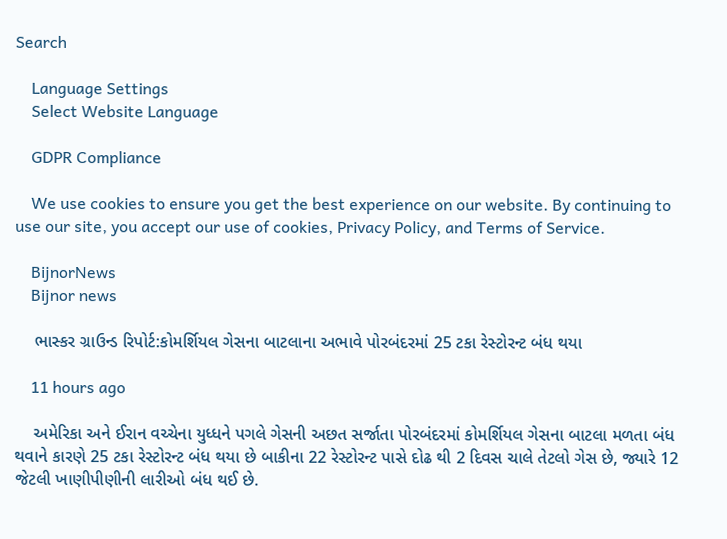Search

    Language Settings
    Select Website Language

    GDPR Compliance

    We use cookies to ensure you get the best experience on our website. By continuing to use our site, you accept our use of cookies, Privacy Policy, and Terms of Service.

    BijnorNews
    Bijnor news

    ભાસ્કર ગ્રાઉન્ડ રિપોર્ટ:કોમર્શિયલ ગેસના બાટલાના અભાવે પોરબંદરમાં 25 ટકા રેસ્ટોરન્ટ બંધ થયા

    11 hours ago

    અમેરિકા અને ઈરાન વચ્ચેના યુધ્ધને પગલે ગેસની અછત સર્જાતા પોરબંદરમાં કોમર્શિયલ ગેસના બાટલા મળતા બંધ થવાને કારણે 25 ટકા રેસ્ટોરન્ટ બંધ થયા છે બાકીના 22 રેસ્ટોરન્ટ પાસે દોઢ થી 2 દિવસ ચાલે તેટલો ગેસ છે, જ્યારે 12 જેટલી ખાણીપીણીની લારીઓ બંધ થઈ છે.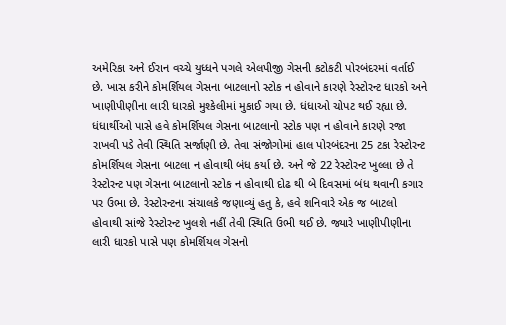અમેરિકા અને ઈરાન વચ્ચે યુધ્ધને પગલે એલપીજી ગેસની કટોકટી પોરબંદરમાં વર્તાઈ છે. ખાસ કરીને કોમર્શિયલ ગેસના બાટલાનો સ્ટોક ન હોવાને કારણે રેસ્ટોરન્ટ ધારકો અને ખાણીપીણીના લારી ધારકો મુશ્કેલીમાં મુકાઈ ગયા છે. ધંધાઓ ચોપટ થઈ રહ્યા છે. ધંધાર્થીઓ પાસે હવે કોમર્શિયલ ગેસના બાટલાનો સ્ટોક પણ ન હોવાને કારણે રજા રાખવી પડે તેવી સ્થિતિ સર્જાણી છે. તેવા સંજોગોમાં હાલ પોરબંદરના 25 ટકા રેસ્ટોરન્ટ કોમર્શિયલ ગેસના બાટલા ન હોવાથી બંધ કર્યા છે. અને જે 22 રેસ્ટોરન્ટ ખુલ્લા છે તે રેસ્ટોરન્ટ પણ ગેસના બાટલાનો સ્ટોક ન હોવાથી દોઢ થી બે દિવસમાં બંધ થવાની કગાર પર ઉભા છે. રેસ્ટોરન્ટના સંચાલકે જણાવ્યું હતુ કે, હવે શનિવારે એક જ બાટલો હોવાથી સાંજે રેસ્ટોરન્ટ ખુલશે નહીં તેવી સ્થિતિ ઉભી થઈ છે. જ્યારે ખાણીપીણીના લારી ધારકો પાસે પણ કોમર્શિયલ ગેસનો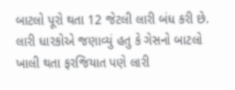બાટલો પૂરો થતા 12 જેટલી લારી બંધ કરી છે. લારી ધારકોએ જણાવ્યું હતુ કે ગેસનો બાટલો ખાલી થતા ફરજિયાત પણે લારી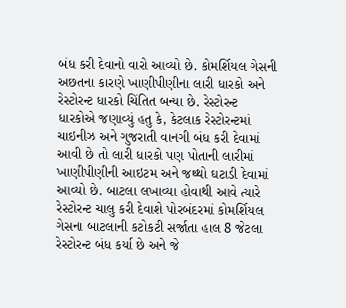બંધ કરી દેવાનો વારો આવ્યો છે. કોમર્શિયલ ગેસની અછતના કારણે ખાણીપીણીના લારી ધારકો અને રેસ્ટોરન્ટ ધારકો ચિંતિત બન્યા છે. રેસ્ટોરન્ટ ધારકોએ જણાવ્યું હતુ કે, કેટલાક રેસ્ટોરન્ટમાં ચાઇનીઝ અને ગુજરાતી વાનગી બંધ કરી દેવામાં આવી છે તો લારી ધારકો પણ પોતાની લારીમાં ખાણીપીણીની આઇટમ અને જથ્થો ઘટાડી દેવામાં આવ્યો છે. બાટલા લખાવ્યા હોવાથી આવે ત્યારે રેસ્ટોરન્ટ ચાલુ કરી દેવાશે પોરબંદરમાં કોમર્શિયલ ગેસના બાટલાની કટોકટી સર્જાતા હાલ 8 જેટલા રેસ્ટોરન્ટ બંધ કર્યા છે અને જે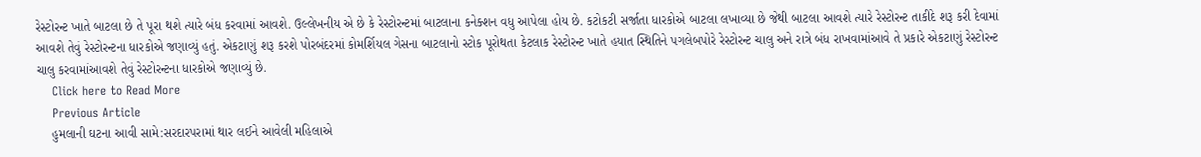રેસ્ટોરન્ટ ખાતે બાટલા છે તે પૂરા થશે ત્યારે બંધ કરવામાં આવશે. ઉલ્લેખનીય એ છે કે રેસ્ટોરન્ટમાં બાટલાના કનેક્શન વધુ આપેલા હોય છે. કટોકટી સર્જાતા ધારકોએ બાટલા લખાવ્યા છે જેથી બાટલા આવશે ત્યારે રેસ્ટોરન્ટ તાકીદે શરૂ કરી દેવામાં આવશે તેવું રેસ્ટોરન્ટના ધારકોએ જણાવ્યું હતું. એકટાણું શરૂ કરશે પોરબંદરમાં કોમર્શિયલ ગેસના બાટલાનો સ્ટોક પૂરોથતા કેટલાક રેસ્ટોરન્ટ ખાતે હયાત સ્થિતિને પગલેબપોરે રેસ્ટોરન્ટ ચાલુ અને રાત્રે બંધ રાખવામાંઆવે તે પ્રકારે એકટાણું રેસ્ટોરન્ટ ચાલુ કરવામાંઆવશે તેવું રેસ્ટોરન્ટના ધારકોએ જણાવ્યું છે.
    Click here to Read More
    Previous Article
    હુમલાની ઘટના આવી સામે:સરદારપરામાં થાર લઈને આવેલી મહિલાએ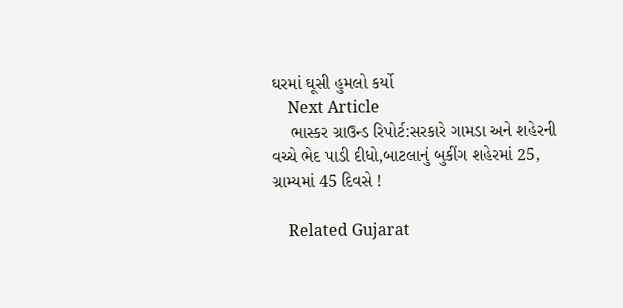ઘરમાં ઘૂસી હુમલો કર્યો
    Next Article
    ભાસ્કર ગ્રાઉન્ડ રિપોર્ટ:સરકારે ગામડા અને શહેરની વચ્ચે ભેદ પાડી દીધો,બાટલાનું બુકીંગ શહેરમાં 25, ગ્રામ્યમાં 45 દિવસે !

    Related Gujarat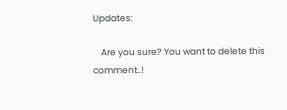Updates:

    Are you sure? You want to delete this comment..!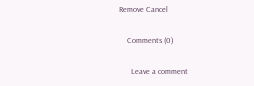Remove Cancel

    Comments (0)

      Leave a comment